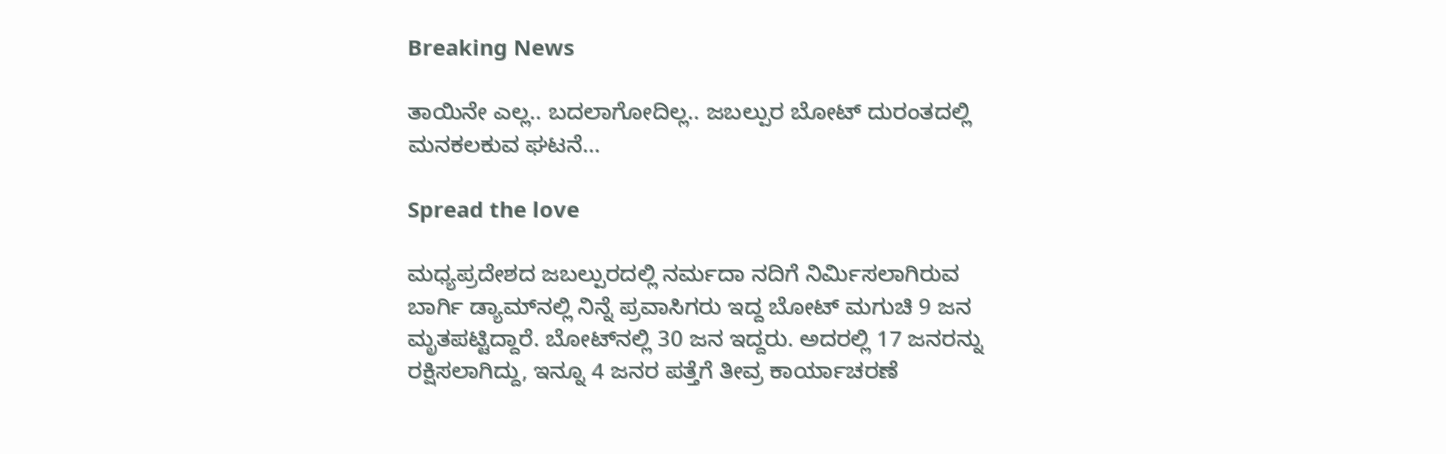Breaking News

ತಾಯಿನೇ ಎಲ್ಲ.. ಬದಲಾಗೋದಿಲ್ಲ.. ಜಬಲ್ಪುರ ಬೋಟ್ ದುರಂತದಲ್ಲಿ ಮನಕಲಕುವ ಘಟನೆ…

Spread the love

ಮಧ್ಯಪ್ರದೇಶದ ಜಬಲ್ಪುರದಲ್ಲಿ ನರ್ಮದಾ ನದಿಗೆ ನಿರ್ಮಿಸಲಾಗಿರುವ ಬಾರ್ಗಿ ಡ್ಯಾಮ್‌ನಲ್ಲಿ ನಿನ್ನೆ ಪ್ರವಾಸಿಗರು ಇದ್ದ ಬೋಟ್ ಮಗುಚಿ 9 ಜನ ಮೃತಪಟ್ಟಿದ್ದಾರೆ. ಬೋಟ್‌ನಲ್ಲಿ 30 ಜನ ಇದ್ದರು. ಅದರಲ್ಲಿ 17 ಜನರನ್ನು ರಕ್ಷಿಸಲಾಗಿದ್ದು, ಇನ್ನೂ 4 ಜನರ ಪತ್ತೆಗೆ ತೀವ್ರ ಕಾರ್ಯಾಚರಣೆ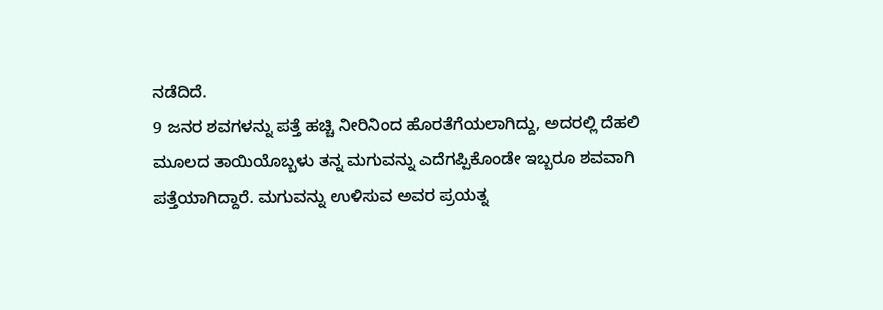ನಡೆದಿದೆ.
9 ಜನರ ಶವಗಳನ್ನು ಪತ್ತೆ ಹಚ್ಚಿ ನೀರಿನಿಂದ ಹೊರತೆಗೆಯಲಾಗಿದ್ದು, ಅದರಲ್ಲಿ ದೆಹಲಿ ಮೂಲದ ತಾಯಿಯೊಬ್ಬಳು ತನ್ನ ಮಗುವನ್ನು ಎದೆಗಪ್ಪಿಕೊಂಡೇ ಇಬ್ಬರೂ ಶವವಾಗಿ ಪತ್ತೆಯಾಗಿದ್ದಾರೆ. ಮಗುವನ್ನು ಉಳಿಸುವ ಅವರ ಪ್ರಯತ್ನ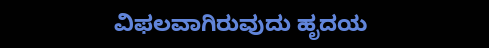ವಿಫಲವಾಗಿರುವುದು ಹೃದಯ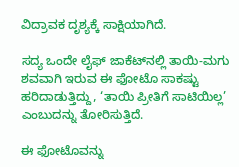ವಿದ್ರಾವಕ ದೃಶ್ಯಕ್ಕೆ ಸಾಕ್ಷಿಯಾಗಿದೆ.

ಸದ್ಯ ಒಂದೇ ಲೈಫ್ ಜಾಕೆಟ್‌ನಲ್ಲಿ ತಾಯಿ-ಮಗು ಶವವಾಗಿ ಇರುವ ಈ ಫೋಟೊ ಸಾಕಷ್ಟು ಹರಿದಾಡುತ್ತಿದ್ದು, ‘ತಾಯಿ ಪ್ರೀತಿಗೆ ಸಾಟಿಯಿಲ್ಲ’ ಎಂಬುದನ್ನು ತೋರಿಸುತ್ತಿದೆ.

ಈ ಫೋಟೊವನ್ನು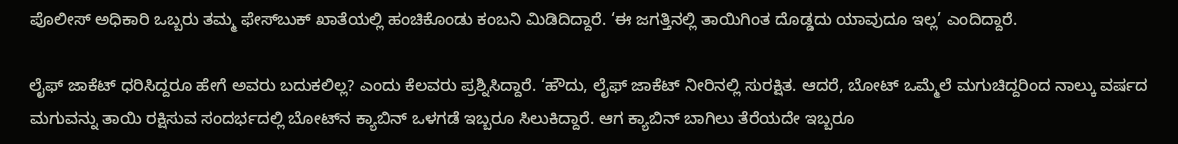ಪೊಲೀಸ್ ಅಧಿಕಾರಿ ಒಬ್ಬರು ತಮ್ಮ ಫೇಸ್‌ಬುಕ್ ಖಾತೆಯಲ್ಲಿ ಹಂಚಿಕೊಂಡು ಕಂಬನಿ ಮಿಡಿದಿದ್ದಾರೆ. ‘ಈ ಜಗತ್ತಿನಲ್ಲಿ ತಾಯಿಗಿಂತ ದೊಡ್ಡದು ಯಾವುದೂ ಇಲ್ಲ’ ಎಂದಿದ್ದಾರೆ.

ಲೈಫ್ ಜಾಕೆಟ್ ಧರಿಸಿದ್ದರೂ ಹೇಗೆ ಅವರು ಬದುಕಲಿಲ್ಲ? ಎಂದು ಕೆಲವರು ಪ್ರಶ್ನಿಸಿದ್ದಾರೆ. ‘ಹೌದು, ಲೈಫ್ ಜಾಕೆಟ್ ನೀರಿನಲ್ಲಿ ಸುರಕ್ಷಿತ. ಆದರೆ, ಬೋಟ್ ಒಮ್ಮೆಲೆ ಮಗುಚಿದ್ದರಿಂದ ನಾಲ್ಕು ವರ್ಷದ ಮಗುವನ್ನು ತಾಯಿ ರಕ್ಷಿಸುವ ಸಂದರ್ಭದಲ್ಲಿ ಬೋಟ್‌ನ ಕ್ಯಾಬಿನ್‌ ಒಳಗಡೆ ಇಬ್ಬರೂ ಸಿಲುಕಿದ್ದಾರೆ. ಆಗ ಕ್ಯಾಬಿನ್ ಬಾಗಿಲು ತೆರೆಯದೇ ಇಬ್ಬರೂ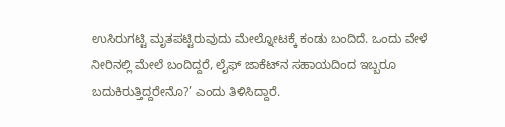ಉಸಿರುಗಟ್ಟಿ ಮೃತಪಟ್ಟಿರುವುದು ಮೇಲ್ನೋಟಕ್ಕೆ ಕಂಡು ಬಂದಿದೆ. ಒಂದು ವೇಳೆ ನೀರಿನಲ್ಲಿ ಮೇಲೆ ಬಂದಿದ್ದರೆ, ಲೈಫ್ ಜಾಕೆಟ್‌ನ ಸಹಾಯದಿಂದ ಇಬ್ಬರೂ ಬದುಕಿರುತ್ತಿದ್ದರೇನೊ?’ ಎಂದು ತಿಳಿಸಿದ್ದಾರೆ.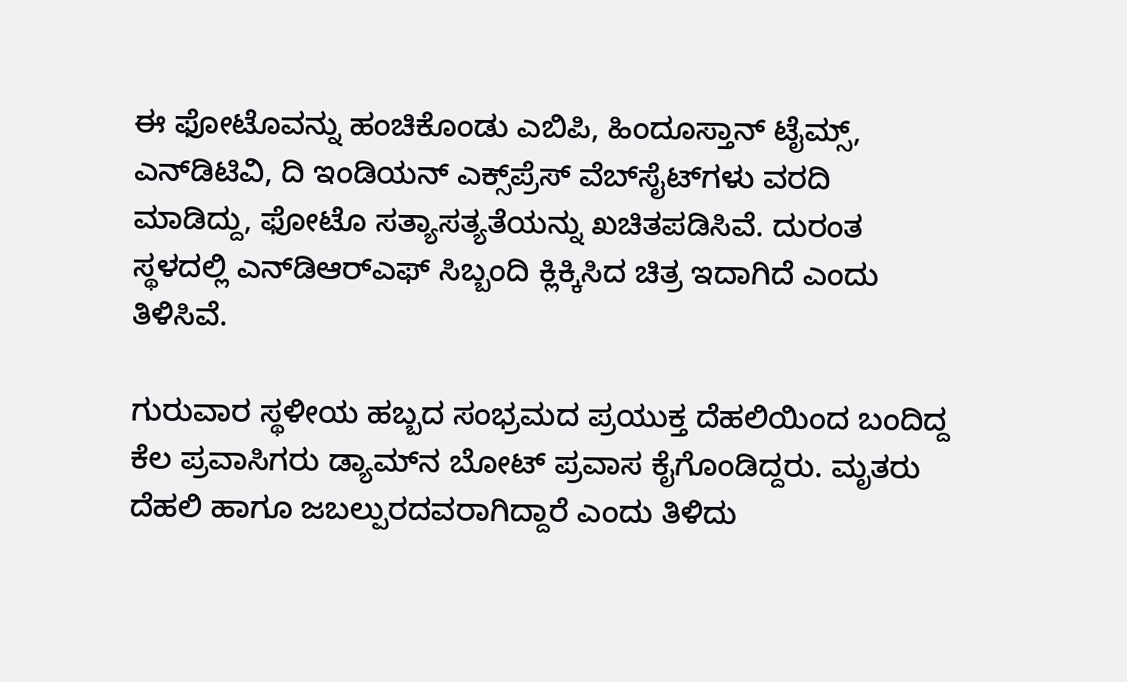ಈ ಫೋಟೊವನ್ನು ಹಂಚಿಕೊಂಡು ಎಬಿಪಿ, ಹಿಂದೂಸ್ತಾನ್ ಟೈಮ್ಸ್, ಎನ್‌ಡಿಟಿವಿ, ದಿ ಇಂಡಿಯನ್ ಎಕ್ಸ್‌ಪ್ರೆಸ್ ವೆಬ್‌ಸೈಟ್‌ಗಳು ವರದಿ ಮಾಡಿದ್ದು, ಫೋಟೊ ಸತ್ಯಾಸತ್ಯತೆಯನ್ನು ಖಚಿತಪಡಿಸಿವೆ. ದುರಂತ ಸ್ಥಳದಲ್ಲಿ ಎನ್‌ಡಿಆರ್‌ಎಫ್ ಸಿಬ್ಬಂದಿ ಕ್ಲಿಕ್ಕಿಸಿದ ಚಿತ್ರ ಇದಾಗಿದೆ ಎಂದು ತಿಳಿಸಿವೆ.

ಗುರುವಾರ ಸ್ಥಳೀಯ ಹಬ್ಬದ ಸಂಭ್ರಮದ ಪ್ರಯುಕ್ತ ದೆಹಲಿಯಿಂದ ಬಂದಿದ್ದ ಕೆಲ ಪ್ರವಾಸಿಗರು ಡ್ಯಾಮ್‌ನ ಬೋಟ್ ಪ್ರವಾಸ ಕೈಗೊಂಡಿದ್ದರು. ಮೃತರು ದೆಹಲಿ ಹಾಗೂ ಜಬಲ್ಪುರದವರಾಗಿದ್ದಾರೆ ಎಂದು ತಿಳಿದು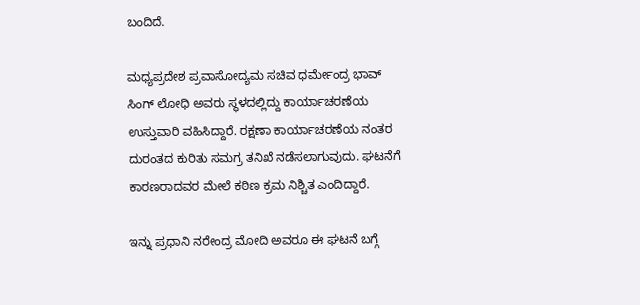ಬಂದಿದೆ.

ಮಧ್ಯಪ್ರದೇಶ ಪ್ರವಾಸೋದ್ಯಮ ಸಚಿವ ಧರ್ಮೇಂದ್ರ ಭಾವ್ ಸಿಂಗ್ ಲೋಧಿ ಅವರು ಸ್ಥಳದಲ್ಲಿದ್ದು ಕಾರ್ಯಾಚರಣೆಯ ಉಸ್ತುವಾರಿ ವಹಿಸಿದ್ದಾರೆ. ರಕ್ಷಣಾ ಕಾರ್ಯಾಚರಣೆಯ ನಂತರ ದುರಂತದ ಕುರಿತು ಸಮಗ್ರ ತನಿಖೆ ನಡೆಸಲಾಗುವುದು. ಘಟನೆಗೆ ಕಾರಣರಾದವರ ಮೇಲೆ ಕಠಿಣ ಕ್ರಮ ನಿಶ್ಚಿತ ಎಂದಿದ್ದಾರೆ.

ಇನ್ನು ಪ್ರಧಾನಿ ನರೇಂದ್ರ ಮೋದಿ ಅವರೂ ಈ ಘಟನೆ ಬಗ್ಗೆ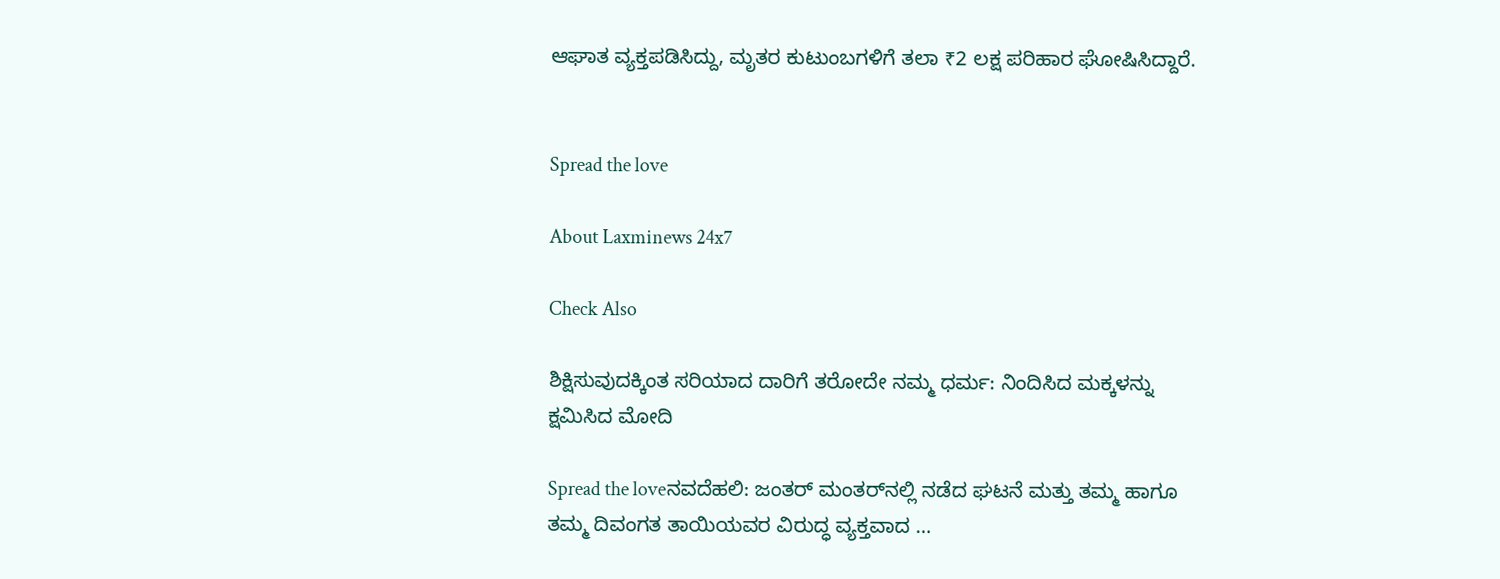ಆಘಾತ ವ್ಯಕ್ತಪಡಿಸಿದ್ದು, ಮೃತರ ಕುಟುಂಬಗಳಿಗೆ ತಲಾ ₹2 ಲಕ್ಷ ಪರಿಹಾರ ಘೋಷಿಸಿದ್ದಾರೆ.


Spread the love

About Laxminews 24x7

Check Also

ಶಿಕ್ಷಿಸುವುದಕ್ಕಿಂತ ಸರಿಯಾದ ದಾರಿಗೆ ತರೋದೇ ನಮ್ಮ ಧರ್ಮ: ನಿಂದಿಸಿದ ಮಕ್ಕಳನ್ನು ಕ್ಷಮಿಸಿದ ಮೋದಿ

Spread the loveನವದೆಹಲಿ: ಜಂತರ್ ಮಂತರ್‌ನಲ್ಲಿ ನಡೆದ ಘಟನೆ ಮತ್ತು ತಮ್ಮ ಹಾಗೂ ತಮ್ಮ ದಿವಂಗತ ತಾಯಿಯವರ ವಿರುದ್ಧ ವ್ಯಕ್ತವಾದ …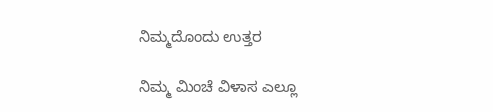ನಿಮ್ಮದೊಂದು ಉತ್ತರ

ನಿಮ್ಮ ಮಿಂಚೆ ವಿಳಾಸ ಎಲ್ಲೂ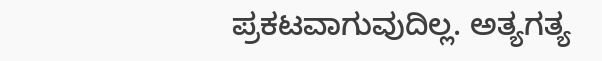ಪ್ರಕಟವಾಗುವುದಿಲ್ಲ. ಅತ್ಯಗತ್ಯ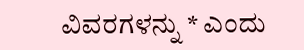ವಿವರಗಳನ್ನು * ಎಂದು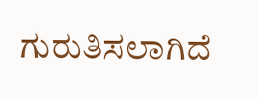ಗುರುತಿಸಲಾಗಿದೆ